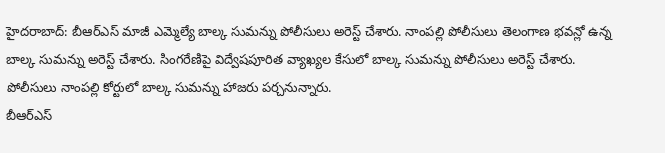హైదరాబాద్: బీఆర్ఎస్ మాజీ ఎమ్మెల్యే బాల్క సుమన్ను పోలీసులు అరెస్ట్ చేశారు. నాంపల్లి పోలీసులు తెలంగాణ భవన్లో ఉన్న బాల్క సుమన్ను అరెస్ట్ చేశారు. సింగరేణిపై విద్వేషపూరిత వ్యాఖ్యల కేసులో బాల్క సుమన్ను పోలీసులు అరెస్ట్ చేశారు. పోలీసులు నాంపల్లి కోర్టులో బాల్క సుమన్ను హాజరు పర్చనున్నారు.
బీఆర్ఎస్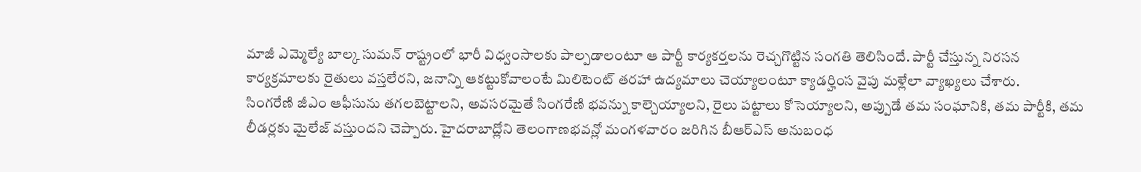మాజీ ఎమ్మెల్యే బాల్క సుమన్ రాష్ట్రంలో భారీ విధ్వంసాలకు పాల్పడాలంటూ ఆ పార్టీ కార్యకర్తలను రెచ్చగొట్టిన సంగతి తెలిసిందే. పార్టీ చేస్తున్న నిరసన కార్యక్రమాలకు రైతులు వస్తలేరని, జనాన్ని ఆకట్టుకోవాలంటే మిలిటెంట్ తరహా ఉద్యమాలు చెయ్యాలంటూ క్యాడర్హింస వైపు మళ్లేలా వ్యాఖ్యలు చేశారు.
సింగరేణి జీఎం ఆఫీసును తగలబెట్టాలని, అవసరమైతే సింగరేణి భవన్ను కాల్చెయ్యాలని, రైలు పట్టాలు కోసెయ్యాలని, అప్పుడే తమ సంఘానికి, తమ పార్టీకి, తమ లీడర్లకు మైలేజ్ వస్తుందని చెప్పారు. హైదరాబాద్లోని తెలంగాణభవన్లో మంగళవారం జరిగిన బీఆర్ఎస్ అనుబంధ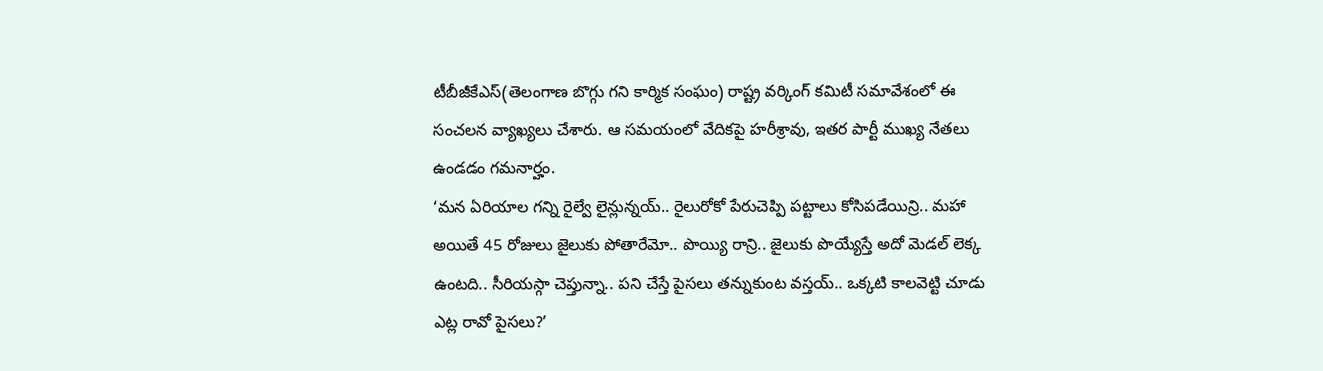టీబీజీకేఎస్(తెలంగాణ బొగ్గు గని కార్మిక సంఘం) రాష్ట్ర వర్కింగ్ కమిటీ సమావేశంలో ఈ సంచలన వ్యాఖ్యలు చేశారు. ఆ సమయంలో వేదికపై హరీశ్రావు, ఇతర పార్టీ ముఖ్య నేతలు ఉండడం గమనార్హం.
‘మన ఏరియాల గన్ని రైల్వే లైన్లున్నయ్.. రైలురోకో పేరుచెప్పి పట్టాలు కోసిపడేయిన్రి.. మహా అయితే 45 రోజులు జైలుకు పోతారేమో.. పొయ్యి రాన్రి.. జైలుకు పొయ్యేస్తే అదో మెడల్ లెక్క ఉంటది.. సీరియస్గా చెప్తున్నా.. పని చేస్తే పైసలు తన్నుకుంట వస్తయ్.. ఒక్కటి కాలవెట్టి చూడు ఎట్ల రావో పైసలు?’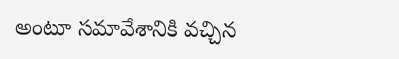అంటూ సమావేశానికి వచ్చిన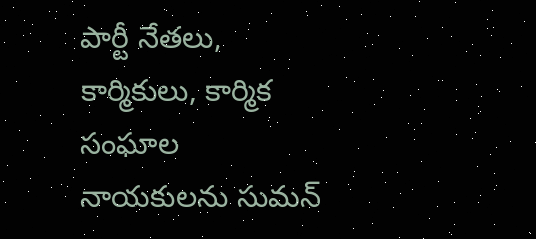పార్టీ నేతలు, కార్మికులు, కార్మిక సంఘాల నాయకులను సుమన్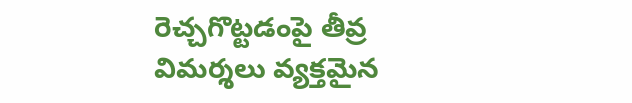రెచ్చగొట్టడంపై తీవ్ర విమర్శలు వ్యక్తమైన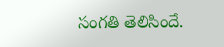సంగతి తెలిసిందే.